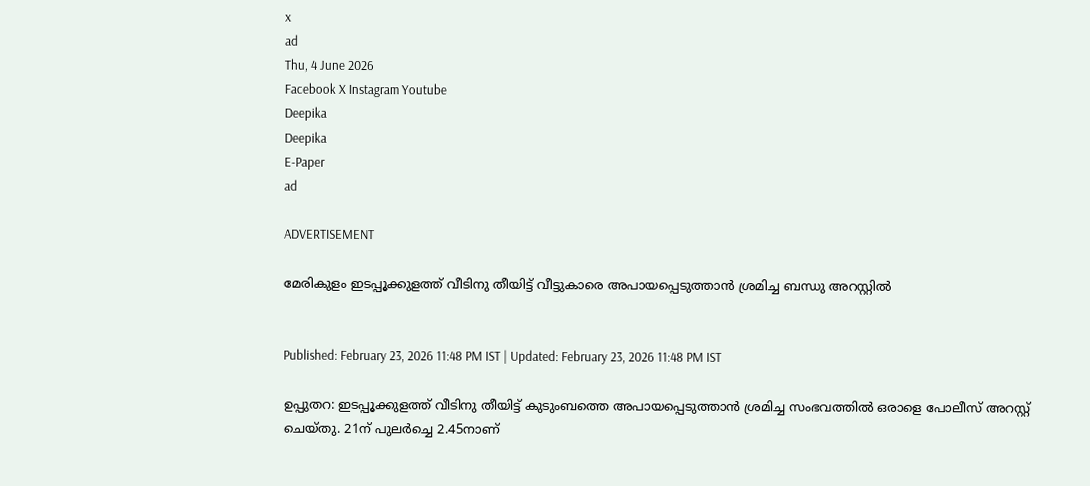x
ad
Thu, 4 June 2026
Facebook X Instagram Youtube
Deepika
Deepika
E-Paper
ad

ADVERTISEMENT

മേരികുളം ഇടപ്പൂക്കുളത്ത് വീടിനു തീയിട്ട് വീട്ടുകാരെ അപായപ്പെടുത്താൻ ശ്രമിച്ച ബന്ധു അറസ്റ്റിൽ


Published: February 23, 2026 11:48 PM IST | Updated: February 23, 2026 11:48 PM IST

ഉപ്പുതറ: ഇടപ്പൂക്കുളത്ത് വീടിനു തീയിട്ട് കുടുംബത്തെ അപായപ്പെടുത്താൻ ശ്രമിച്ച സംഭവത്തിൽ ഒരാളെ പോലീസ് അറസ്റ്റ് ചെയ്തു. 21ന് പുലർച്ചെ 2.45നാണ്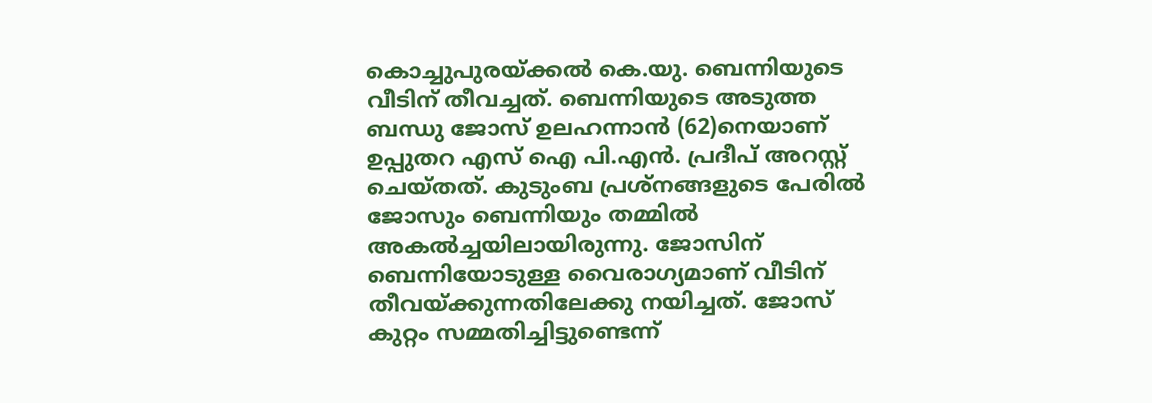കൊച്ചുപുരയ്ക്കൽ കെ.യു. ബെന്നിയുടെ വീടിന് തീവച്ചത്. ബെന്നിയുടെ അടുത്ത ബന്ധു ജോസ് ഉലഹന്നാൻ (62)നെയാണ് ഉപ്പുതറ എസ് ഐ പി.എൻ. പ്രദീപ് അറസ്റ്റ് ചെയ്തത്. കുടുംബ പ്രശ്നങ്ങളുടെ പേരിൽ ജോസും ബെന്നിയും തമ്മിൽ അകൽച്ചയിലായിരുന്നു. ജോസിന് ബെന്നിയോടുള്ള വൈരാഗ്യമാണ് വീടിന് തീവയ്ക്കുന്നതിലേക്കു നയിച്ചത്. ജോസ് കുറ്റം സമ്മതിച്ചിട്ടുണ്ടെന്ന്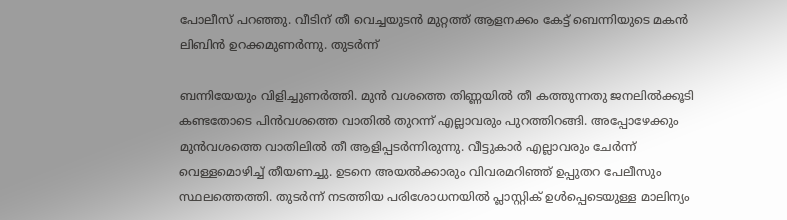പോലീസ് പറഞ്ഞു. വീടിന് തീ വെച്ചയുടൻ മുറ്റത്ത് ആളനക്കം കേട്ട് ബെന്നിയുടെ മകൻ ലിബിൻ ഉറക്കമുണർന്നു. തുടർന്ന്

ബന്നിയേയും വിളിച്ചുണർത്തി. മുൻ വശത്തെ തിണ്ണയിൽ തീ കത്തുന്നതു ജനലിൽക്കൂടി കണ്ടതോടെ പിൻവശത്തെ വാതിൽ തുറന്ന് എല്ലാവരും പുറത്തിറങ്ങി. അപ്പോഴേക്കും മുൻവശത്തെ വാതിലിൽ തീ ആളിപ്പടർന്നിരുന്നു. വീട്ടുകാർ എല്ലാവരും ചേർന്ന് വെള്ളമൊഴിച്ച് തീയണച്ചു. ഉടനെ അയൽക്കാരും വിവരമറിഞ്ഞ് ഉപ്പുതറ പേലീസും സ്ഥലത്തെത്തി. തുടർന്ന് നടത്തിയ പരിശോധനയിൽ പ്ലാസ്റ്റിക് ഉൾപ്പെടെയുള്ള മാലിന്യം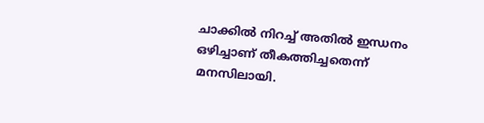ചാക്കിൽ നിറച്ച് അതിൽ ഇന്ധനം ഒഴിച്ചാണ് തീകത്തിച്ചതെന്ന് മനസിലായി.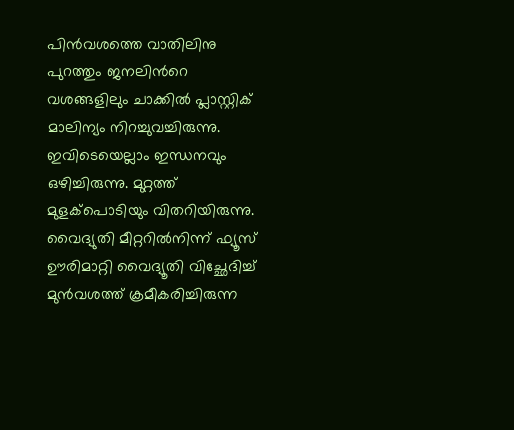പിൻവശത്തെ വാതിലിനു പുറത്തും ജനലിന്‍റെ വശങ്ങളിലും ചാക്കിൽ പ്ലാസ്റ്റിക് മാലിന്യം നിറച്ചുവച്ചിരുന്നു. ഇവിടെയെല്ലാം ഇന്ധനവും ഒഴിച്ചിരുന്നു. മുറ്റത്ത് മുളക്പൊടിയും വിതറിയിരുന്നു. വൈദ്യുതി മീറ്ററിൽനിന്ന് ഫ്യൂസ് ഊരിമാറ്റി വൈദ്യൂതി വിച്ഛേദിച്ച് മുൻവശത്ത് ക്രമീകരിച്ചിരുന്ന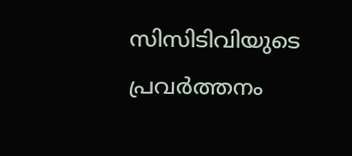സിസിടിവിയുടെ പ്രവർത്തനം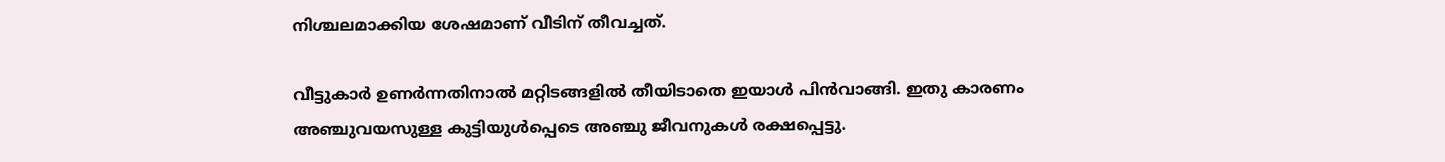നിശ്ചലമാക്കിയ ശേഷമാണ് വീടിന് തീവച്ചത്.

വീട്ടുകാർ ഉണർന്നതിനാൽ മറ്റിടങ്ങളിൽ തീയിടാതെ ഇയാൾ പിൻവാങ്ങി. ഇതു കാരണം അഞ്ചുവയസുള്ള കുട്ടിയുൾപ്പെടെ അഞ്ചു ജീവനുകൾ രക്ഷപ്പെട്ടു.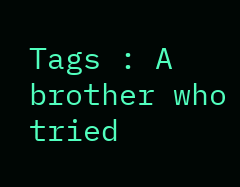Tags : A brother who tried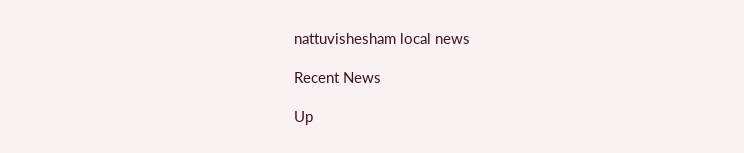nattuvishesham local news

Recent News

Up